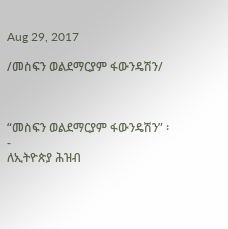Aug 29, 2017

/መስፍን ወልደማርያም ፋውንዴሽን/



“መስፍን ወልደማርያም ፋውንዴሽን” ፡-
ለኢትዮጵያ ሕዝብ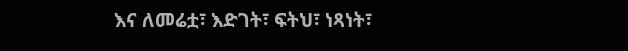እና ለመሬቷ፣ እድገት፣ ፍትህ፣ ነጻነት፣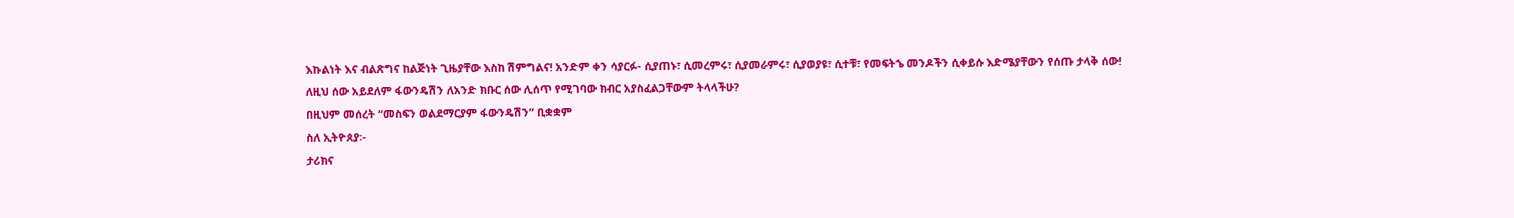እኩልነት እና ብልጽግና ከልጅነት ጊዜያቸው እስከ ሽምግልና! አንድም ቀን ሳያርፉ- ሲያጠኑ፣ ሲመረምሩ፣ ሲያመራምሩ፣ ሲያወያዩ፣ ሲተቹ፣ የመፍትኄ መንዶችን ሲቀይሱ እድሜያቸውን የሰጡ ታላቅ ሰው!
ለዚህ ሰው አይደለም ፋውንዴሽን ለአንድ ክቡር ሰው ሊሰጥ የሚገባው ክብር አያስፈልጋቸውም ትላላችሁ?
በዚህም መሰረት “መስፍን ወልደማርያም ፋውንዴሽን” ቢቋቋም
ስለ ኢትዮጰያ፡-
ታሪክና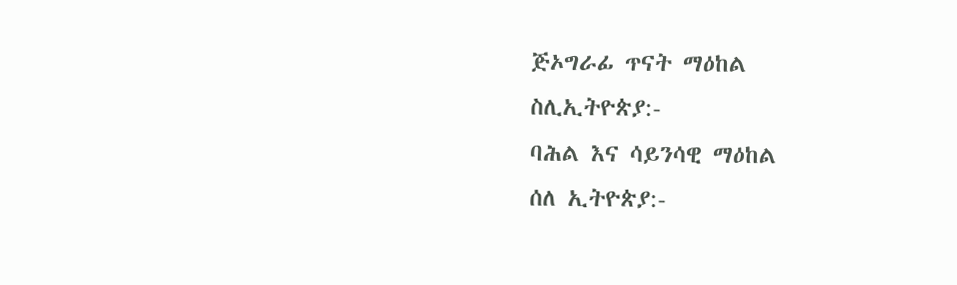ጅኦግራፊ ጥናት ማዕከል
ስሊኢትዮጵያ:-
ባሕል እና ሳይንሳዊ ማዕከል
ሰለ ኢትዮጵያ:-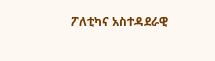ፖለቲካና አስተዳደራዊ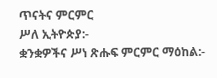ጥናትና ምርምር
ሥለ ኢትዮጵያ:-
ቋንቋዎችና ሥነ ጽሑፍ ምርምር ማዕከል:-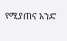የሚያጠና አንድ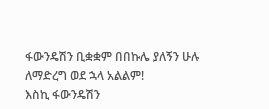ፋውንዴሽን ቢቋቋም በበኩሌ ያለኝን ሁሉ ለማድረግ ወደ ኋላ አልልም!
እስኪ ፋውንዴሽን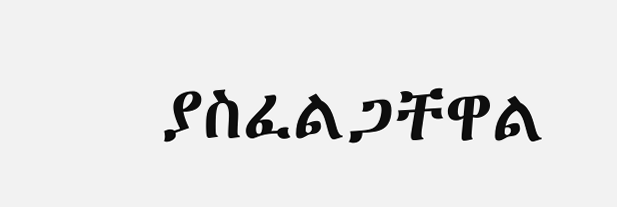ያስፈልጋቸዋል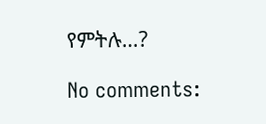የምትሉ…?

No comments: